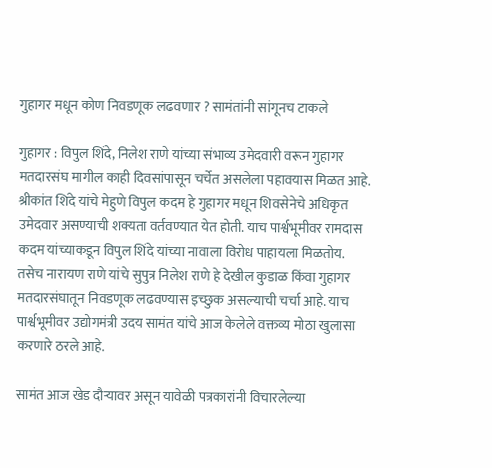गुहागर मधून कोण निवडणूक लढवणार ? सामंतांनी सांगूनच टाकले

गुहागर : विपुल शिंदे, निलेश राणे यांच्या संभाव्य उमेदवारी वरून गुहागर मतदारसंघ मागील काही दिवसांपासून चर्चेत असलेला पहावयास मिळत आहे. श्रीकांत शिंदे यांचे मेहुणे विपुल कदम हे गुहागर मधून शिवसेनेचे अधिकृत उमेदवार असण्याची शक्यता वर्तवण्यात येत होती. याच पार्श्वभूमीवर रामदास कदम यांच्याकडून विपुल शिंदे यांच्या नावाला विरोध पाहायला मिळतोय. तसेच नारायण राणे यांचे सुपुत्र निलेश राणे हे देखील कुडाळ किंवा गुहागर मतदारसंघातून निवडणूक लढवण्यास इच्छुक असल्याची चर्चा आहे. याच पार्श्वभूमीवर उद्योगमंत्री उदय सामंत यांचे आज केलेले वक्तव्य मोठा खुलासा करणारे ठरले आहे.

सामंत आज खेड दौऱ्यावर असून यावेळी पत्रकारांनी विचारलेल्या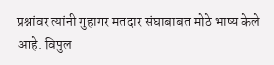प्रश्नांवर त्यांनी गुहागर मतदार संघाबाबत मोठे भाष्य केले आहे. विपुल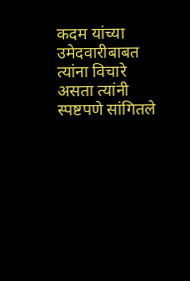कदम यांच्या उमेदवारीबाबत त्यांना विचारे असता त्यांनी स्पष्टपणे सांगितले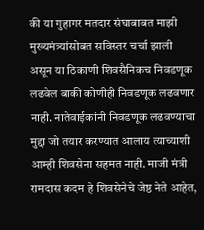की या गुहागर मतदार संघाबाबत माझी मुख्यमंत्र्यांसोबत सविस्तर चर्चा झाली असून या ठिकाणी शिवसैनिकच निवडणूक लढवेल बाकी कोणीही निवडणूक लढवणार नाही. नातेवाईकांनी निवडणूक लढवण्याचा मुद्दा जो तयार करण्यात आलाय त्याच्याशी आम्ही शिवसेना सहमत नाही. माजी मंत्री रामदास कदम हे शिवसेनेचे जेष्ठ नेते आहेत,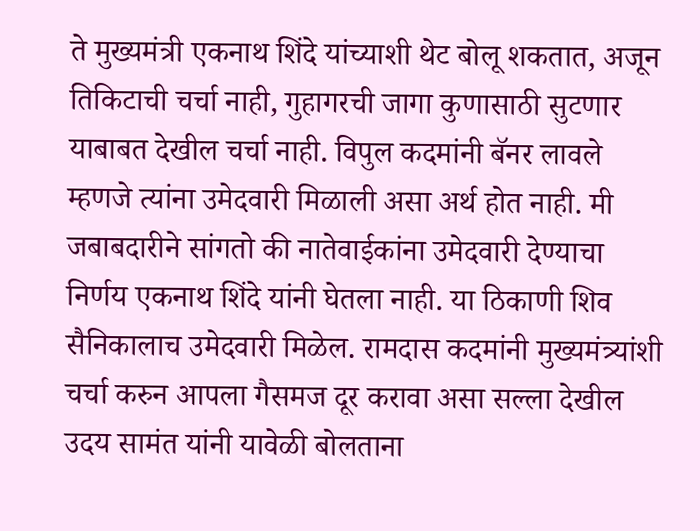ते मुख्यमंत्री एकनाथ शिंदे यांच्याशी थेट बोलू शकतात, अजून तिकिटाची चर्चा नाही, गुहागरची जागा कुणासाठी सुटणार याबाबत देखील चर्चा नाही. विपुल कदमांनी बॅनर लावले म्हणजे त्यांना उमेदवारी मिळाली असा अर्थ होत नाही. मी जबाबदारीने सांगतो की नातेवाईकांना उमेदवारी देण्याचा निर्णय एकनाथ शिंदे यांनी घेतला नाही. या ठिकाणी शिव सैनिकालाच उमेदवारी मिळेल. रामदास कदमांनी मुख्यमंत्र्यांशी चर्चा करुन आपला गैसमज दूर करावा असा सल्ला देखील उदय सामंत यांनी यावेळी बोलताना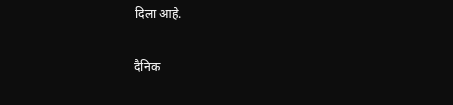दिला आहे.

दैनिक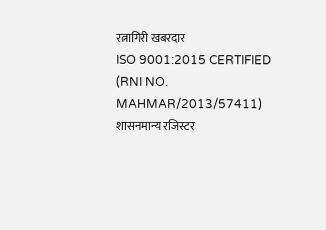रत्नागिरी खबरदार
ISO 9001:2015 CERTIFIED
(RNI NO. MAHMAR/2013/57411)
शासनमान्य रजिस्टर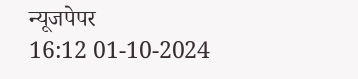न्यूजपेपर
16:12 01-10-2024